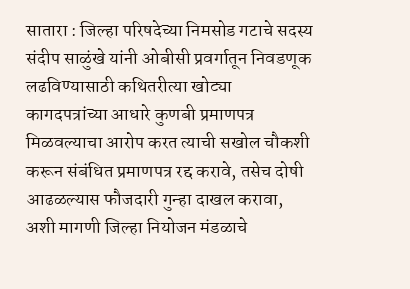सातारा : जिल्हा परिषदेच्या निमसोड गटाचे सदस्य संदीप साळुंखे यांनी ओबीसी प्रवर्गातून निवडणूक लढविण्यासाठी कथितरीत्या खोट्या कागदपत्रांच्या आधारे कुणबी प्रमाणपत्र मिळवल्याचा आरोप करत त्याची सखोल चौकशी करून संबंधित प्रमाणपत्र रद्द करावे, तसेच दोषी आढळल्यास फौजदारी गुन्हा दाखल करावा, अशी मागणी जिल्हा नियोजन मंडळाचे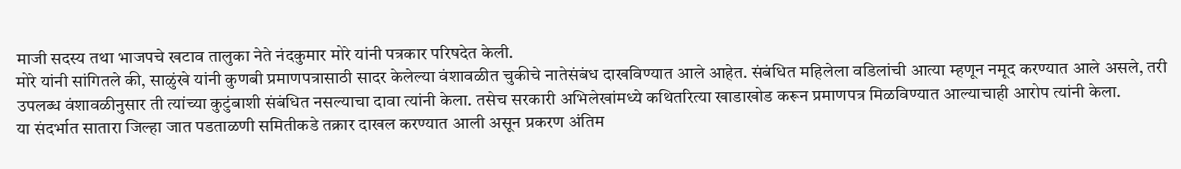माजी सदस्य तथा भाजपचे खटाव तालुका नेते नंदकुमार मोरे यांनी पत्रकार परिषदेत केली.
मोरे यांनी सांगितले की, साळुंखे यांनी कुणबी प्रमाणपत्रासाठी सादर केलेल्या वंशावळीत चुकीचे नातेसंबंध दाखविण्यात आले आहेत. संबंधित महिलेला वडिलांची आत्या म्हणून नमूद करण्यात आले असले, तरी उपलब्ध वंशावळीनुसार ती त्यांच्या कुटुंबाशी संबंधित नसल्याचा दावा त्यांनी केला. तसेच सरकारी अभिलेखांमध्ये कथितरित्या खाडाखोड करून प्रमाणपत्र मिळविण्यात आल्याचाही आरोप त्यांनी केला.
या संदर्भात सातारा जिल्हा जात पडताळणी समितीकडे तक्रार दाखल करण्यात आली असून प्रकरण अंतिम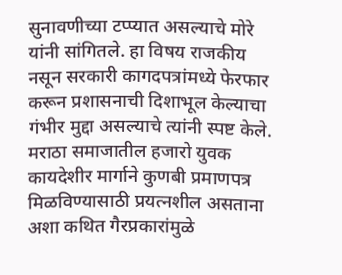सुनावणीच्या टप्प्यात असल्याचे मोरे यांनी सांगितले. हा विषय राजकीय नसून सरकारी कागदपत्रांमध्ये फेरफार करून प्रशासनाची दिशाभूल केल्याचा गंभीर मुद्दा असल्याचे त्यांनी स्पष्ट केले.
मराठा समाजातील हजारो युवक कायदेशीर मार्गाने कुणबी प्रमाणपत्र मिळविण्यासाठी प्रयत्नशील असताना अशा कथित गैरप्रकारांमुळे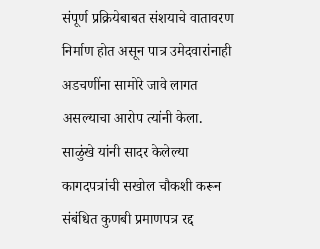संपूर्ण प्रक्रियेबाबत संशयाचे वातावरण निर्माण होत असून पात्र उमेदवारांनाही अडचणींना सामोरे जावे लागत असल्याचा आरोप त्यांनी केला.
साळुंखे यांनी सादर केलेल्या कागदपत्रांची सखोल चौकशी करून संबंधित कुणबी प्रमाणपत्र रद्द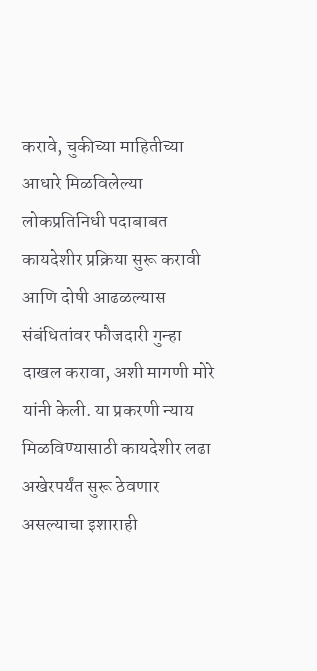करावे, चुकीच्या माहितीच्या आधारे मिळविलेल्या लोकप्रतिनिधी पदाबाबत कायदेशीर प्रक्रिया सुरू करावी आणि दोषी आढळल्यास संबंधितांवर फौजदारी गुन्हा दाखल करावा, अशी मागणी मोरे यांनी केली. या प्रकरणी न्याय मिळविण्यासाठी कायदेशीर लढा अखेरपर्यंत सुरू ठेवणार असल्याचा इशाराही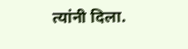त्यांनी दिला.